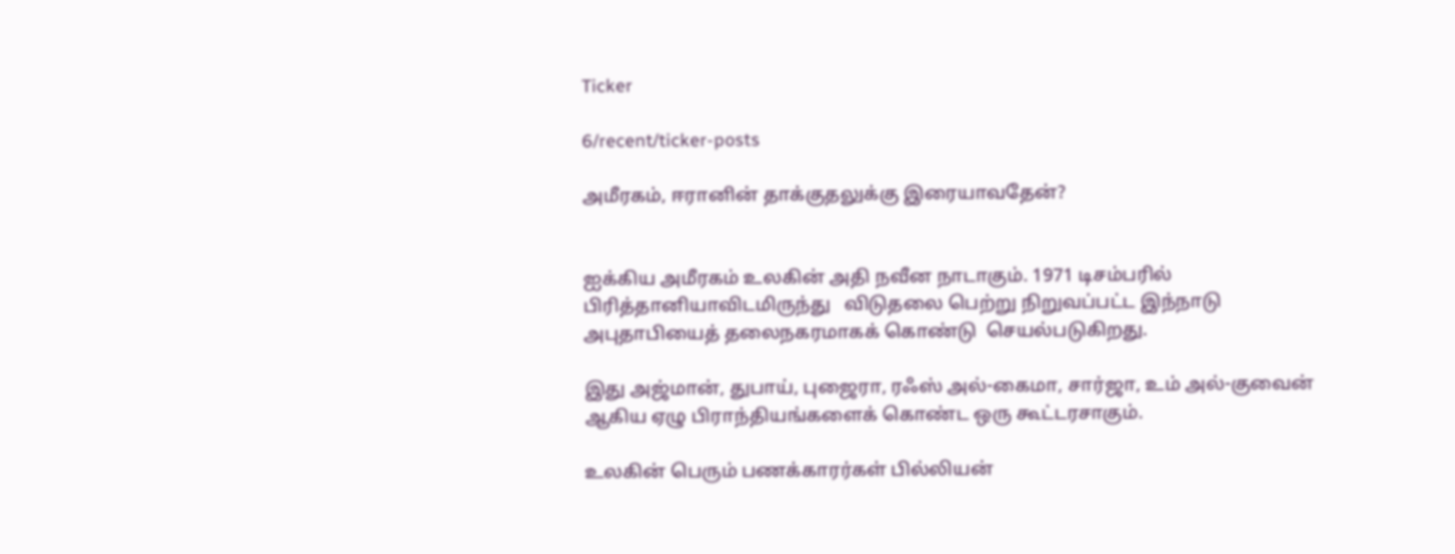Ticker

6/recent/ticker-posts

அமீரகம், ஈரானின் தாக்குதலுக்கு இரையாவதேன்?


ஐக்கிய அமீரகம் உலகின் அதி நவீன நாடாகும். 1971 டிசம்பரில் பிரித்தானியாவிடமிருந்து   விடுதலை பெற்று நிறுவப்பட்ட இந்நாடு அபுதாபியைத் தலைநகரமாகக் கொண்டு  செயல்படுகிறது.

இது அஜ்மான், துபாய், புஜைரா, ரஃஸ் அல்-கைமா, சார்ஜா, உம் அல்-குவைன் ஆகிய ஏழு பிராந்தியங்களைக் கொண்ட ஒரு கூட்டரசாகும்.

உலகின் பெரும் பணக்காரர்கள் பில்லியன்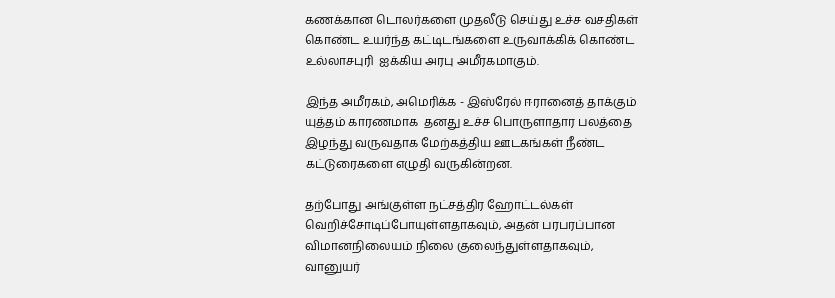கணக்கான டொலர்களை முதலீடு செய்து உச்ச வசதிகள் கொண்ட உயர்ந்த கட்டிடங்களை உருவாக்கிக் கொண்ட உல்லாசபுரி  ஐக்கிய அரபு அமீரகமாகும்.

இந்த அமீரகம், அமெரிக்க - இஸ்ரேல் ஈரானைத் தாக்கும் யுத்தம் காரணமாக  தனது உச்ச பொருளாதார பலத்தை இழந்து வருவதாக மேற்கத்திய ஊடகங்கள் நீண்ட கட்டுரைகளை எழுதி வருகின்றன.

தற்போது அங்குள்ள நட்சத்திர ஹோட்டல்கள்  வெறிச்சோடிப்போயுள்ளதாகவும், அதன் பரபரப்பான விமானநிலையம் நிலை குலைந்துள்ளதாகவும்,  வானுயர்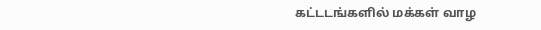கட்டடங்களில் மக்கள் வாழ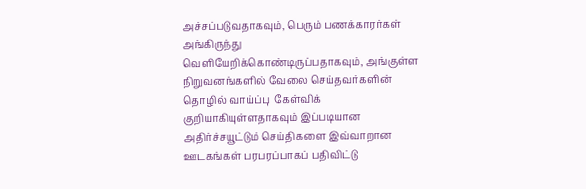அச்சப்படுவதாகவும், பெரும் பணக்காரர்கள் அங்கிருந்து வெளியேறிக்கொண்டிருப்பதாகவும், அங்குள்ள நிறுவனங்களில் வேலை செய்தவர்களின் தொழில் வாய்ப்பு  கேள்விக் குறியாகியுள்ளதாகவும் இப்படியான அதிர்ச்சயூட்டும் செய்திகளை இவ்வாறான ஊடகங்கள் பரபரப்பாகப் பதிவிட்டு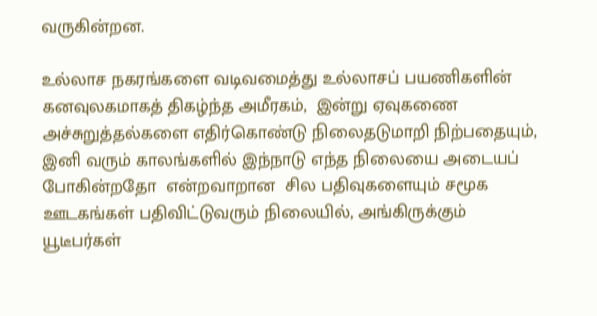வருகின்றன.

உல்லாச நகரங்களை வடிவமைத்து உல்லாசப் பயணிகளின் கனவுலகமாகத் திகழ்ந்த அமீரகம்,  இன்று ஏவுகணை அச்சுறுத்தல்களை எதிர்கொண்டு நிலைதடுமாறி நிற்பதையும்,  இனி வரும் காலங்களில் இந்நாடு எந்த நிலையை அடையப் போகின்றதோ  என்றவாறான  சில பதிவுகளையும் சமூக ஊடகங்கள் பதிவிட்டுவரும் நிலையில், அங்கிருக்கும் யூடீபர்கள்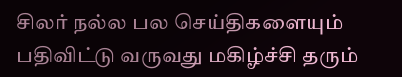சிலர் நல்ல பல செய்திகளையும் பதிவிட்டு வருவது மகிழ்ச்சி தரும்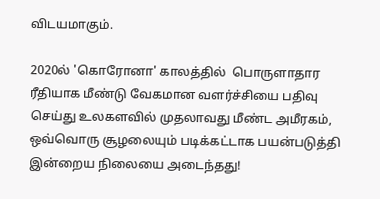விடயமாகும்.

2020ல் 'கொரோனா' காலத்தில்  பொருளாதார ரீதியாக மீண்டு வேகமான வளர்ச்சியை பதிவு செய்து உலகளவில் முதலாவது மீண்ட அமீரகம், ஒவ்வொரு சூழலையும் படிக்கட்டாக பயன்படுத்தி இன்றைய நிலையை அடைந்தது!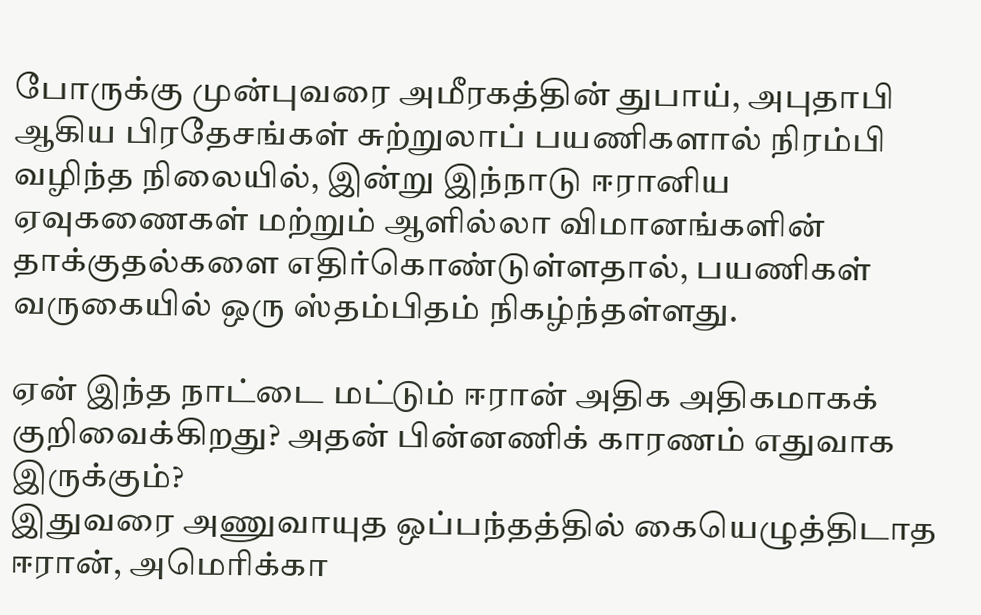போருக்கு முன்புவரை அமீரகத்தின் துபாய், அபுதாபி ஆகிய பிரதேசங்கள் சுற்றுலாப் பயணிகளால் நிரம்பி வழிந்த நிலையில், இன்று இந்நாடு ஈரானிய ஏவுகணைகள் மற்றும் ஆளில்லா விமானங்களின் தாக்குதல்களை எதிர்கொண்டுள்ளதால், பயணிகள் வருகையில் ஒரு ஸ்தம்பிதம் நிகழ்ந்தள்ளது.

ஏன் இந்த நாட்டை மட்டும் ஈரான் அதிக அதிகமாகக் குறிவைக்கிறது? அதன் பின்னணிக் காரணம் எதுவாக இருக்கும்?
இதுவரை அணுவாயுத ஒப்பந்தத்தில் கையெழுத்திடாத ஈரான், அமெரிக்கா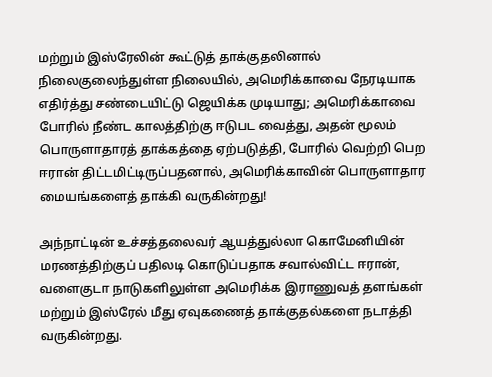மற்றும் இஸ்ரேலின் கூட்டுத் தாக்குதலினால் நிலைகுலைந்துள்ள நிலையில், அமெரிக்காவை நேரடியாக எதிர்த்து சண்டையிட்டு ஜெயிக்க முடியாது; அமெரிக்காவை போரில் நீண்ட காலத்திற்கு ஈடுபட வைத்து, அதன் மூலம் பொருளாதாரத் தாக்கத்தை ஏற்படுத்தி, போரில் வெற்றி பெற ஈரான் திட்டமிட்டிருப்பதனால், அமெரிக்காவின் பொருளாதார மையங்களைத் தாக்கி வருகின்றது!

அந்நாட்டின் உச்சத்தலைவர் ஆயத்துல்லா கொமேனியின் மரணத்திற்குப் பதிலடி கொடுப்பதாக சவால்விட்ட ஈரான், வளைகுடா நாடுகளிலுள்ள அமெரிக்க இராணுவத் தளங்கள் மற்றும் இஸ்ரேல் மீது ஏவுகணைத் தாக்குதல்களை நடாத்தி வருகின்றது.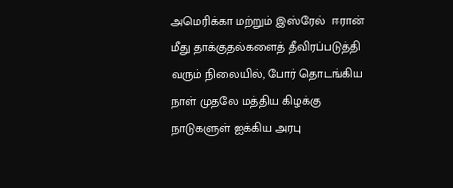அமெரிக்கா மற்றும் இஸ்ரேல்  ஈரான் மீது தாக்குதல்களைத் தீவிரப்படுத்தி வரும் நிலையில், போர் தொடங்கிய நாள் முதலே மத்திய கிழக்கு நாடுகளுள் ஐக்கிய அரபு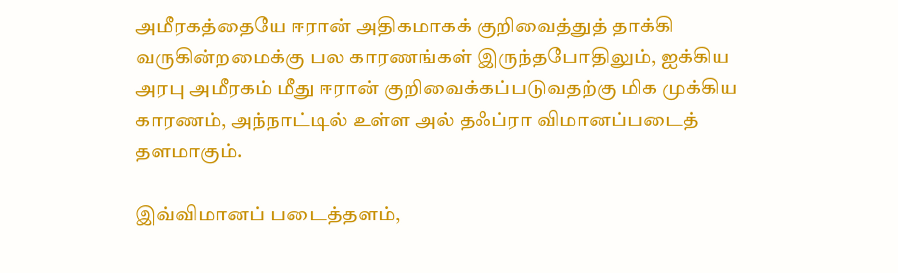அமீரகத்தையே ஈரான் அதிகமாகக் குறிவைத்துத் தாக்கி வருகின்றமைக்கு பல காரணங்கள் இருந்தபோதிலும், ஐக்கிய அரபு அமீரகம் மீது ஈரான் குறிவைக்கப்படுவதற்கு மிக முக்கிய காரணம், அந்நாட்டில் உள்ள அல் தஃப்ரா விமானப்படைத் தளமாகும்.

இவ்விமானப் படைத்தளம்,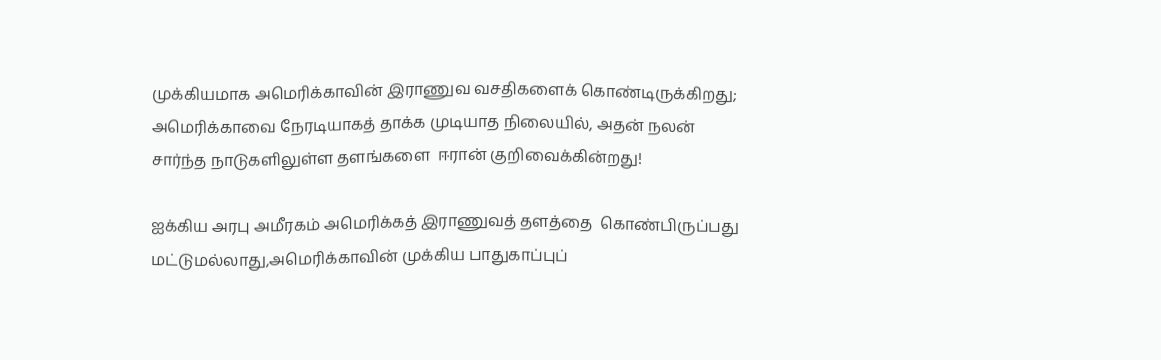முக்கியமாக அமெரிக்காவின் இராணுவ வசதிகளைக் கொண்டிருக்கிறது; அமெரிக்காவை நேரடியாகத் தாக்க முடியாத நிலையில், அதன் நலன் சார்ந்த நாடுகளிலுள்ள தளங்களை  ஈரான் குறிவைக்கின்றது!

ஐக்கிய அரபு அமீரகம் அமெரிக்கத் இராணுவத் தளத்தை  கொண்பிருப்பது
மட்டுமல்லாது,அமெரிக்காவின் முக்கிய பாதுகாப்புப்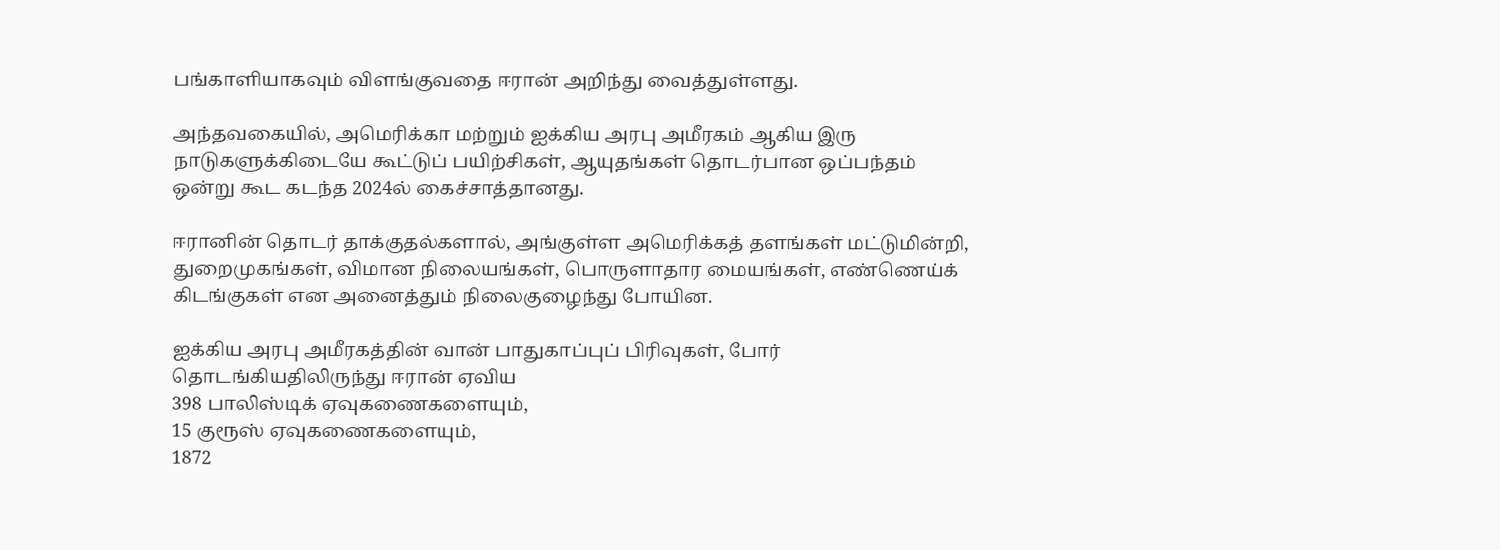பங்காளியாகவும் விளங்குவதை ஈரான் அறிந்து வைத்துள்ளது.

அந்தவகையில், அமெரிக்கா மற்றும் ஐக்கிய அரபு அமீரகம் ஆகிய இரு நாடுகளுக்கிடையே கூட்டுப் பயிற்சிகள், ஆயுதங்கள் தொடர்பான ஒப்பந்தம் ஒன்று கூட கடந்த 2024ல் கைச்சாத்தானது.

ஈரானின் தொடர் தாக்குதல்களால், அங்குள்ள அமெரிக்கத் தளங்கள் மட்டுமின்றி, துறைமுகங்கள், விமான நிலையங்கள், பொருளாதார மையங்கள், எண்ணெய்க் கிடங்குகள் என அனைத்தும் நிலைகுழைந்து போயின.

ஐக்கிய அரபு அமீரகத்தின் வான் பாதுகாப்புப் பிரிவுகள், போர் தொடங்கியதிலிருந்து ஈரான் ஏவிய
398 பாலிஸ்டிக் ஏவுகணைகளையும்,
15 குரூஸ் ஏவுகணைகளையும்,
1872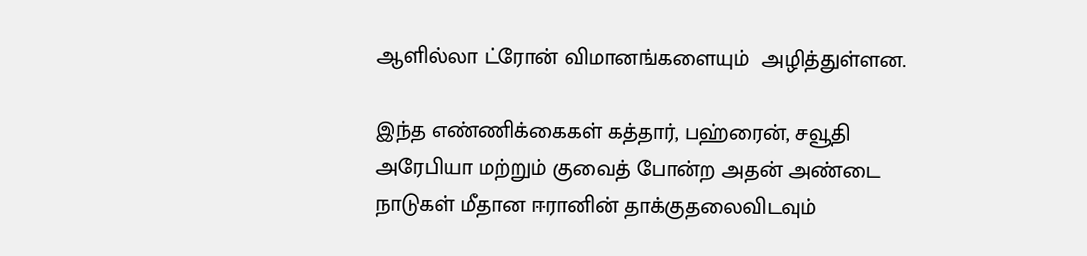ஆளில்லா ட்ரோன் விமானங்களையும்  அழித்துள்ளன.

இந்த எண்ணிக்கைகள் கத்தார், பஹ்ரைன், சவூதி அரேபியா மற்றும் குவைத் போன்ற அதன் அண்டை நாடுகள் மீதான ஈரானின் தாக்குதலைவிடவும்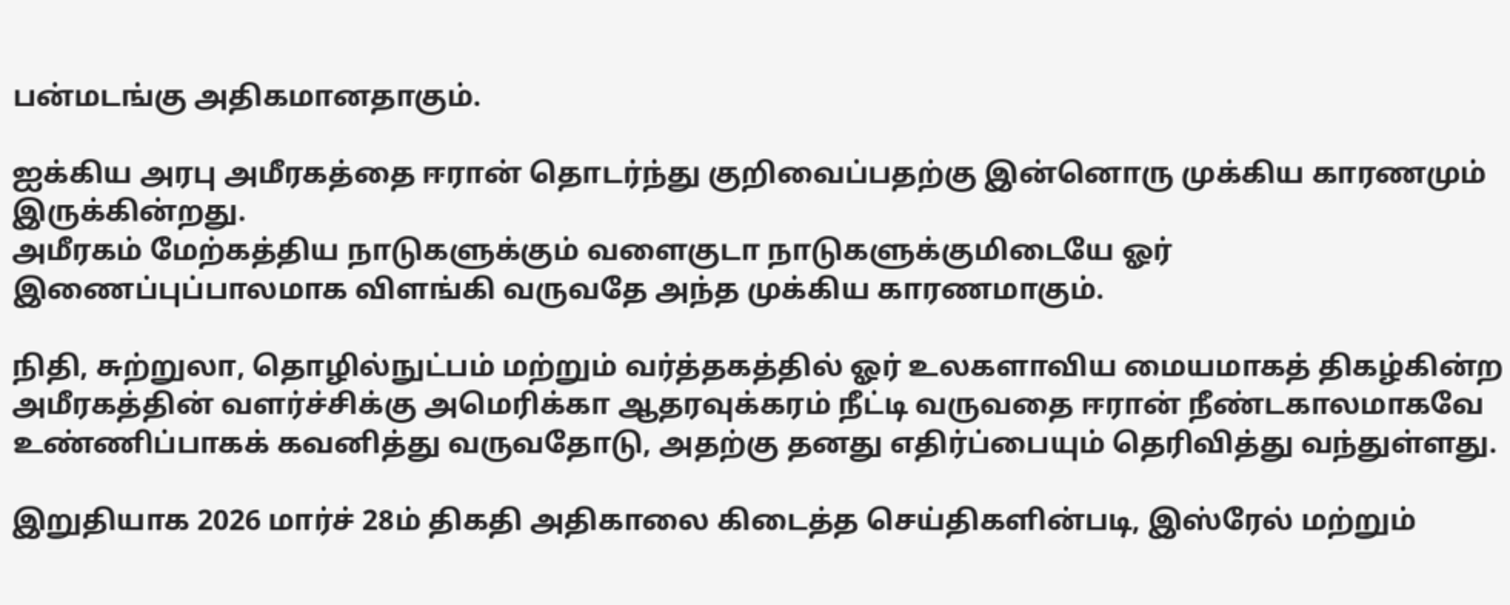பன்மடங்கு அதிகமானதாகும்.

ஐக்கிய அரபு அமீரகத்தை ஈரான் தொடர்ந்து குறிவைப்பதற்கு இன்னொரு முக்கிய காரணமும் இருக்கின்றது.
அமீரகம் மேற்கத்திய நாடுகளுக்கும் வளைகுடா நாடுகளுக்குமிடையே ஓர் இணைப்புப்பாலமாக விளங்கி வருவதே அந்த முக்கிய காரணமாகும்.

நிதி, சுற்றுலா, தொழில்நுட்பம் மற்றும் வர்த்தகத்தில் ஓர் உலகளாவிய மையமாகத் திகழ்கின்ற அமீரகத்தின் வளர்ச்சிக்கு அமெரிக்கா ஆதரவுக்கரம் நீட்டி வருவதை ஈரான் நீண்டகாலமாகவே உண்ணிப்பாகக் கவனித்து வருவதோடு, அதற்கு தனது எதிர்ப்பையும் தெரிவித்து வந்துள்ளது.

இறுதியாக 2026 மார்ச் 28ம் திகதி அதிகாலை கிடைத்த செய்திகளின்படி, இஸ்ரேல் மற்றும்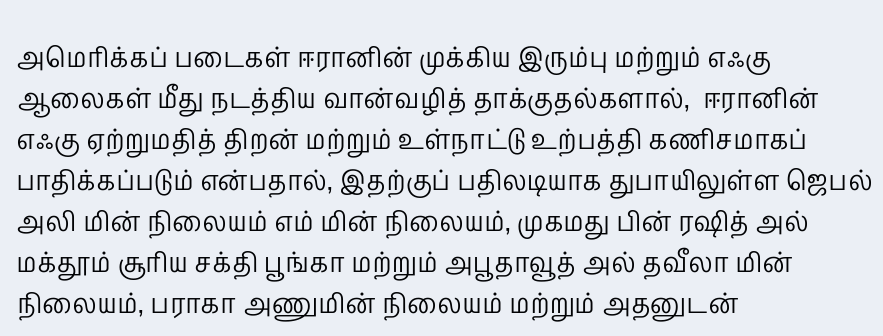அமெரிக்கப் படைகள் ஈரானின் முக்கிய இரும்பு மற்றும் எஃகு  ஆலைகள் மீது நடத்திய வான்வழித் தாக்குதல்களால்,  ஈரானின் எஃகு ஏற்றுமதித் திறன் மற்றும் உள்நாட்டு உற்பத்தி கணிசமாகப் பாதிக்கப்படும் என்பதால், இதற்குப் பதிலடியாக துபாயிலுள்ள ஜெபல் அலி மின் நிலையம் எம் மின் நிலையம், முகமது பின் ரஷித் அல் மக்தூம் சூரிய சக்தி பூங்கா மற்றும் அபூதாவூத் அல் தவீலா மின் நிலையம், பராகா அணுமின் நிலையம் மற்றும் அதனுடன்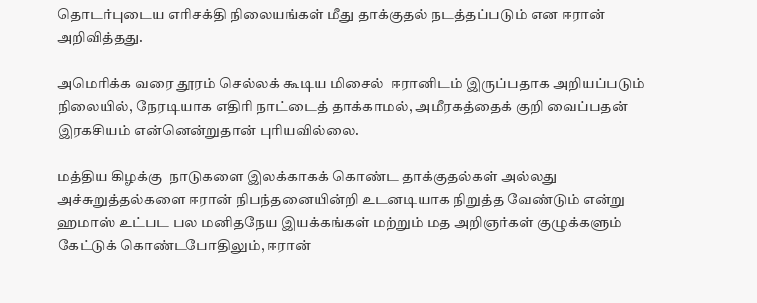தொடர்புடைய எரிசக்தி நிலையங்கள் மீது தாக்குதல் நடத்தப்படும் என ஈரான் அறிவித்தது.

அமெரிக்க வரை தூரம் செல்லக் கூடிய மிசைல்  ஈரானிடம் இருப்பதாக அறியப்படும் நிலையில், நேரடியாக எதிரி நாட்டைத் தாக்காமல், அமீரகத்தைக் குறி வைப்பதன் இரகசியம் என்னென்றுதான் புரியவில்லை.

மத்திய கிழக்கு  நாடுகளை இலக்காகக் கொண்ட தாக்குதல்கள் அல்லது அச்சுறுத்தல்களை ஈரான் நிபந்தனையின்றி உடனடியாக நிறுத்த வேண்டும் என்று ஹமாஸ் உட்பட பல மனிதநேய இயக்கங்கள் மற்றும் மத அறிஞர்கள் குழுக்களும் கேட்டுக் கொண்டபோதிலும், ஈரான்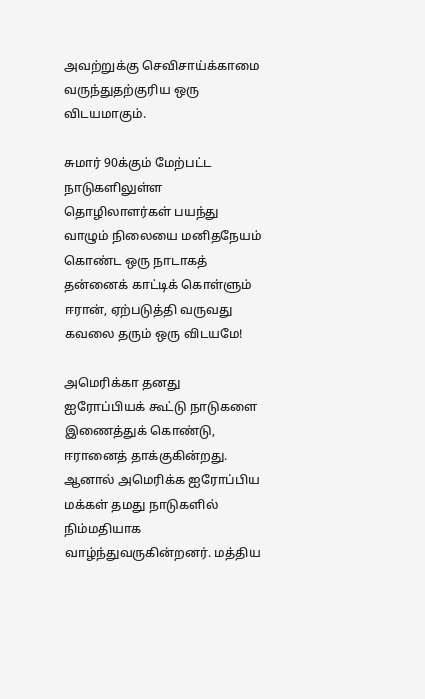அவற்றுக்கு செவிசாய்க்காமை வருந்துதற்குரிய ஒரு விடயமாகும்.

சுமார் 90க்கும் மேற்பட்ட நாடுகளிலுள்ள தொழிலாளர்கள் பயந்து வாழும் நிலையை மனிதநேயம் கொண்ட ஒரு நாடாகத் தன்னைக் காட்டிக் கொள்ளும் ஈரான், ஏற்படுத்தி வருவது கவலை தரும் ஒரு விடயமே!

அமெரிக்கா தனது ஐரோப்பியக் கூட்டு நாடுகளை இணைத்துக் கொண்டு, ஈரானைத் தாக்குகின்றது. ஆனால் அமெரிக்க ஐரோப்பிய மக்கள் தமது நாடுகளில் நிம்மதியாக வாழ்ந்துவருகின்றனர். மத்திய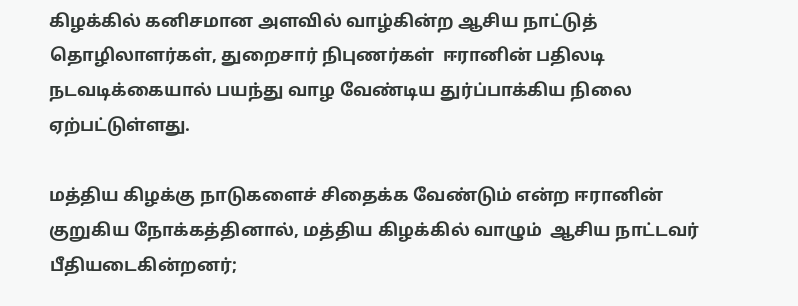கிழக்கில் கனிசமான அளவில் வாழ்கின்ற ஆசிய நாட்டுத் தொழிலாளர்கள், துறைசார் நிபுணர்கள்  ஈரானின் பதிலடி நடவடிக்கையால் பயந்து வாழ வேண்டிய துர்ப்பாக்கிய நிலை ஏற்பட்டுள்ளது.

மத்திய கிழக்கு நாடுகளைச் சிதைக்க வேண்டும் என்ற ஈரானின் குறுகிய நோக்கத்தினால், மத்திய கிழக்கில் வாழும்  ஆசிய நாட்டவர் பீதியடைகின்றனர்;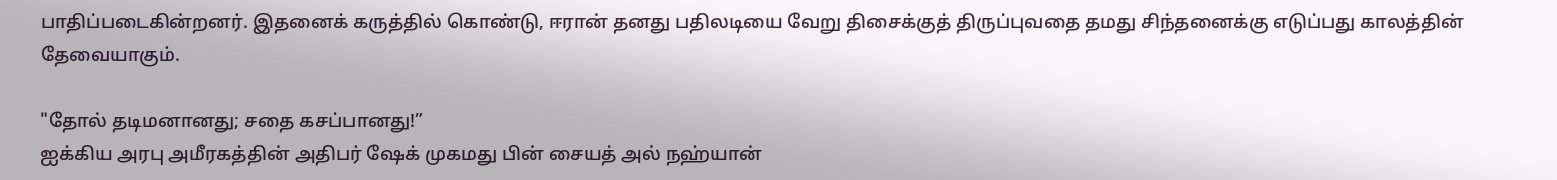பாதிப்படைகின்றனர். இதனைக் கருத்தில் கொண்டு, ஈரான் தனது பதிலடியை வேறு திசைக்குத் திருப்புவதை தமது சிந்தனைக்கு எடுப்பது காலத்தின் தேவையாகும்.

"தோல் தடிமனானது; சதை கசப்பானது!”
ஐக்கிய அரபு அமீரகத்தின் அதிபர் ஷேக் முகமது பின் சையத் அல் நஹ்யான்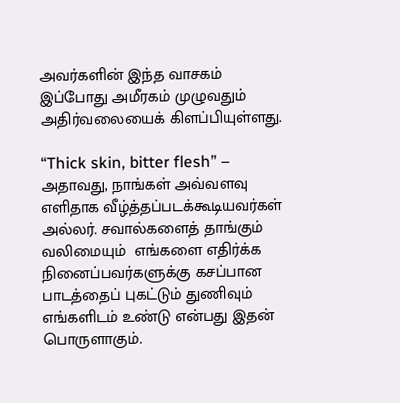அவர்களின் இந்த வாசகம் இப்போது அமீரகம் முழுவதும் அதிர்வலையைக் கிளப்பியுள்ளது.

“Thick skin, bitter flesh” – அதாவது, நாங்கள் அவ்வளவு எளிதாக வீழ்த்தப்படக்கூடியவர்கள் அல்லர். சவால்களைத் தாங்கும் வலிமையும்  எங்களை எதிர்க்க நினைப்பவர்களுக்கு கசப்பான பாடத்தைப் புகட்டும் துணிவும் எங்களிடம் உண்டு என்பது இதன் பொருளாகும்.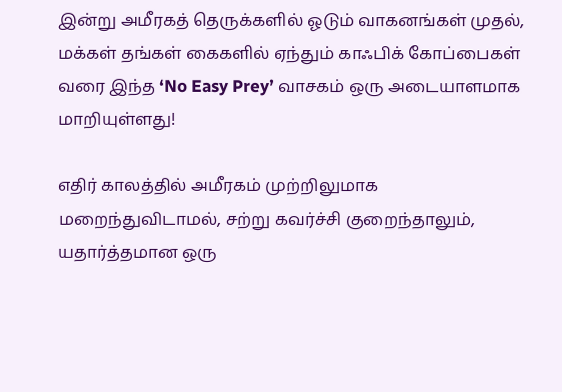இன்று அமீரகத் தெருக்களில் ஓடும் வாகனங்கள் முதல், மக்கள் தங்கள் கைகளில் ஏந்தும் காஃபிக் கோப்பைகள் வரை இந்த ‘No Easy Prey’ வாசகம் ஒரு அடையாளமாக மாறியுள்ளது!

எதிர் காலத்தில் அமீரகம் முற்றிலுமாக மறைந்துவிடாமல், சற்று கவர்ச்சி குறைந்தாலும், யதார்த்தமான ஒரு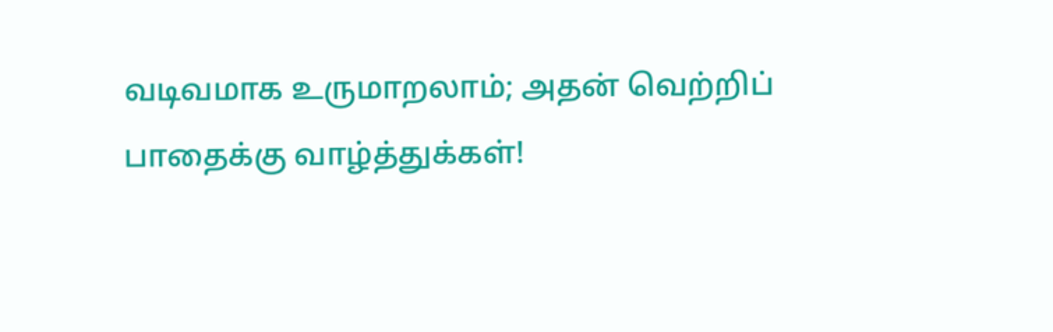வடிவமாக உருமாறலாம்; அதன் வெற்றிப் பாதைக்கு வாழ்த்துக்கள்!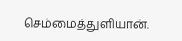செம்மைத்துளியான்.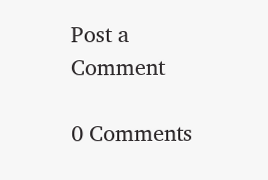Post a Comment

0 Comments